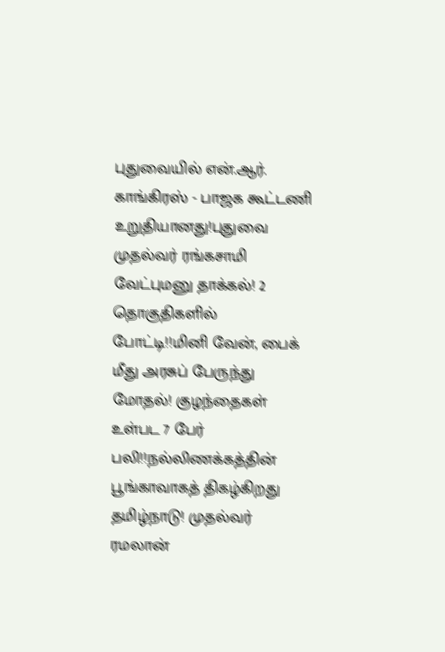புதுவையில் என்.ஆர். காங்கிரஸ் - பாஜக கூட்டணி உறுதியானது!புதுவை முதல்வர் ரங்கசாமி வேட்புமனு தாக்கல்! 2 தொகுதிகளில் போட்டி!!மினி வேன், பைக் மீது அரசுப் பேருந்து மோதல்! குழந்தைகள் உள்பட 7 பேர் பலி!!நல்லிணக்கத்தின் பூங்காவாகத் திகழ்கிறது தமிழ்நாடு! முதல்வர் ரமலான்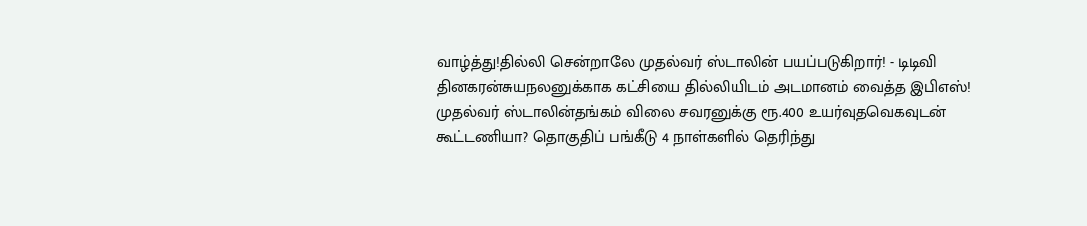வாழ்த்து!தில்லி சென்றாலே முதல்வர் ஸ்டாலின் பயப்படுகிறார்! - டிடிவி தினகரன்சுயநலனுக்காக கட்சியை தில்லியிடம் அடமானம் வைத்த இபிஎஸ்! முதல்வர் ஸ்டாலின்தங்கம் விலை சவரனுக்கு ரூ.400 உயர்வுதவெகவுடன் கூட்டணியா? தொகுதிப் பங்கீடு 4 நாள்களில் தெரிந்து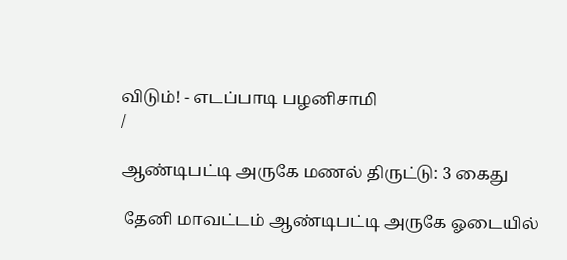விடும்! - எடப்பாடி பழனிசாமி
/

ஆண்டிபட்டி அருகே மணல் திருட்டு: 3 கைது

 தேனி மாவட்டம் ஆண்டிபட்டி அருகே ஓடையில்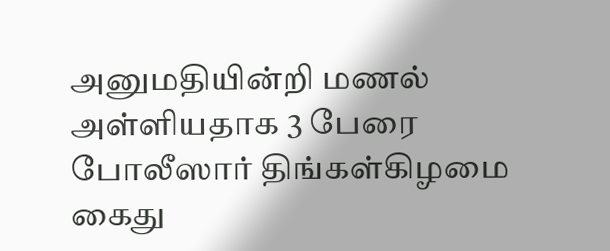அனுமதியின்றி மணல் அள்ளியதாக 3 பேரை போலீஸார் திங்கள்கிழமை கைது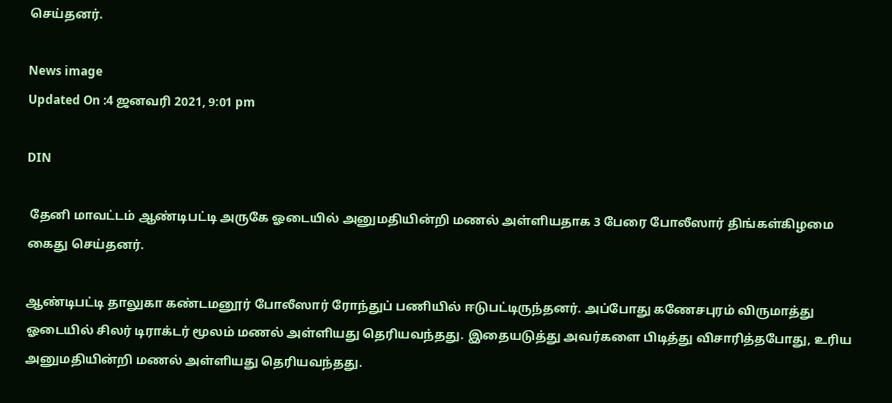செய்தனர்.

News image
Updated On :4 ஜனவரி 2021, 9:01 pm

DIN

 தேனி மாவட்டம் ஆண்டிபட்டி அருகே ஓடையில் அனுமதியின்றி மணல் அள்ளியதாக 3 பேரை போலீஸார் திங்கள்கிழமை கைது செய்தனர்.

ஆண்டிபட்டி தாலுகா கண்டமனூர் போலீஸார் ரோந்துப் பணியில் ஈடுபட்டிருந்தனர். அப்போது கணேசபுரம் விருமாத்து ஓடையில் சிலர் டிராக்டர் மூலம் மணல் அள்ளியது தெரியவந்தது. இதையடுத்து அவர்களை பிடித்து விசாரித்தபோது, உரிய அனுமதியின்றி மணல் அள்ளியது தெரியவந்தது.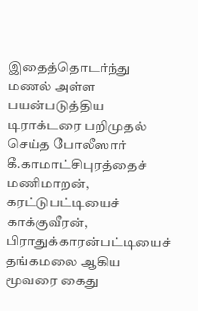இதைத்தொடர்ந்து மணல் அள்ள பயன்படுத்திய டிராக்டரை பறிமுதல் செய்த போலீஸார் கீ.காமாட்சிபுரத்தைச் மணிமாறன், கரட்டுபட்டியைச் காக்குவீரன், பிராதுக்காரன்பட்டியைச் தங்கமலை ஆகிய மூவரை கைது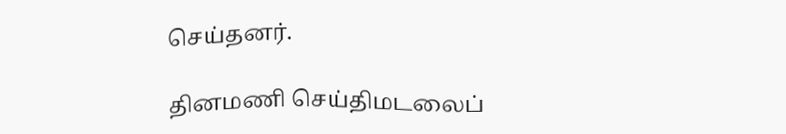செய்தனர்.

தினமணி செய்திமடலைப்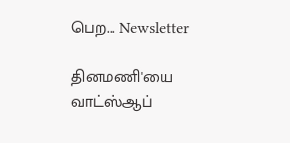பெற... Newsletter

தினமணி'யை வாட்ஸ்ஆப்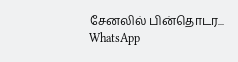சேனலில் பின்தொடர... WhatsApp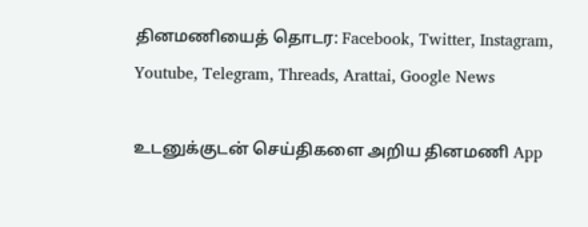தினமணியைத் தொடர: Facebook, Twitter, Instagram, Youtube, Telegram, Threads, Arattai, Google News

உடனுக்குடன் செய்திகளை அறிய தினமணி App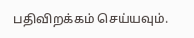பதிவிறக்கம் செய்யவும்.